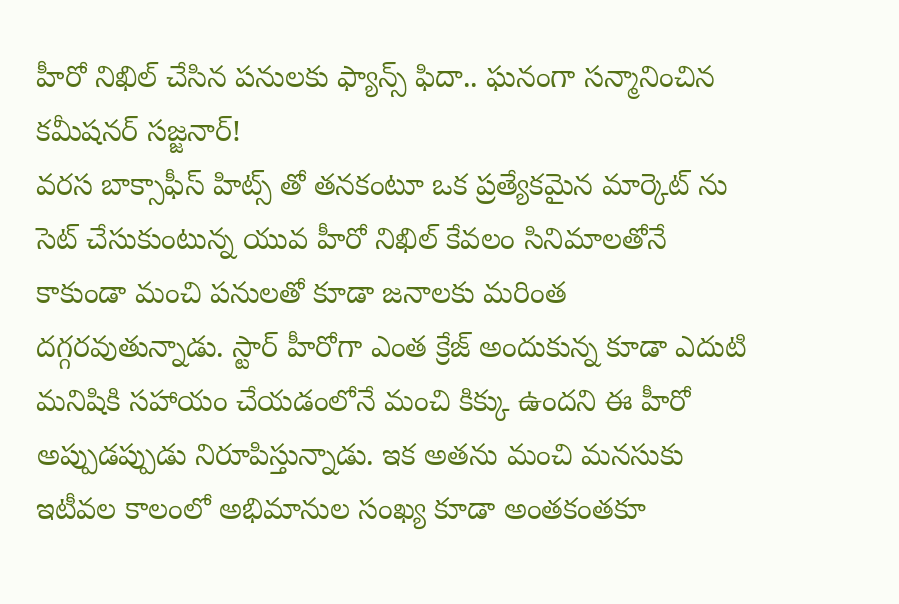హీరో నిఖిల్ చేసిన పనులకు ఫ్యాన్స్ ఫిదా.. ఘనంగా సన్మానించిన కమీషనర్ సజ్జనార్!
వరస బాక్సాఫీస్ హిట్స్ తో తనకంటూ ఒక ప్రత్యేకమైన మార్కెట్ ను సెట్ చేసుకుంటున్న యువ హీరో నిఖిల్ కేవలం సినిమాలతోనే కాకుండా మంచి పనులతో కూడా జనాలకు మరింత దగ్గరవుతున్నాడు. స్టార్ హీరోగా ఎంత క్రేజ్ అందుకున్న కూడా ఎదుటి మనిషికి సహాయం చేయడంలోనే మంచి కిక్కు ఉందని ఈ హీరో అప్పుడప్పుడు నిరూపిస్తున్నాడు. ఇక అతను మంచి మనసుకు ఇటీవల కాలంలో అభిమానుల సంఖ్య కూడా అంతకంతకూ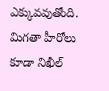ఎక్కువవుతోంది. మిగతా హీరోలు కూడా నిఖీల్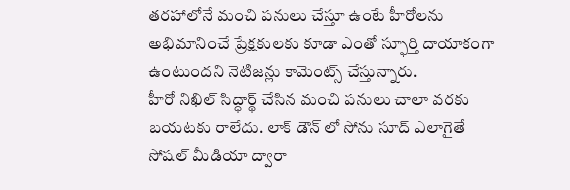తరహాలోనే మంచి పనులు చేస్తూ ఉంటే హీరోలను అభిమానించే ప్రేక్షకులకు కూడా ఎంతో స్ఫూర్తి దాయాకంగా ఉంటుందని నెటిజన్లు కామెంట్స్ చేస్తున్నారు.
హీరో నిఖిల్ సిద్ధార్థ్ చేసిన మంచి పనులు చాలా వరకు బయటకు రాలేదు. లాక్ డౌన్ లో సోను సూద్ ఎలాగైతే సోషల్ మీడియా ద్వారా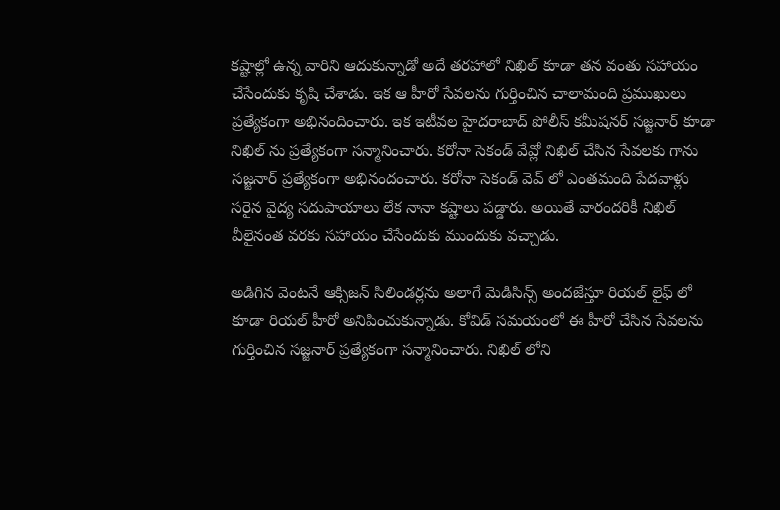కష్టాల్లో ఉన్న వారిని ఆదుకున్నాడో అదే తరహాలో నిఖిల్ కూడా తన వంతు సహాయం చేసేందుకు కృషి చేశాడు. ఇక ఆ హీరో సేవలను గుర్తించిన చాలామంది ప్రముఖులు ప్రత్యేకంగా అభినందించారు. ఇక ఇటీవల హైదరాబాద్ పోలీస్ కమీషనర్ సజ్జనార్ కూడా నిఖిల్ ను ప్రత్యేకంగా సన్మానించారు. కరోనా సెకండ్ వేవ్లో నిఖిల్ చేసిన సేవలకు గాను సజ్జనార్ ప్రత్యేకంగా అభినందంచారు. కరోనా సెకండ్ వెవ్ లో ఎంతమంది పేదవాళ్లు సరైన వైద్య సదుపాయాలు లేక నానా కష్టాలు పడ్డారు. అయితే వారందరికీ నిఖిల్ వీలైనంత వరకు సహాయం చేసేందుకు ముందుకు వచ్చాడు.

అడిగిన వెంటనే ఆక్సిజన్ సిలిండర్లను అలాగే మెడిసిన్స్ అందజేస్తూ రియల్ లైఫ్ లో కూడా రియల్ హీరో అనిపించుకున్నాడు. కోవిడ్ సమయంలో ఈ హీరో చేసిన సేవలను గుర్తించిన సజ్జనార్ ప్రత్యేకంగా సన్మానించారు. నిఖిల్ లోని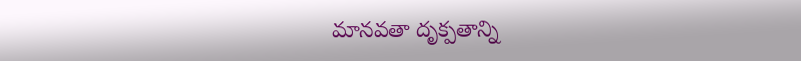మానవతా దృక్పతాన్ని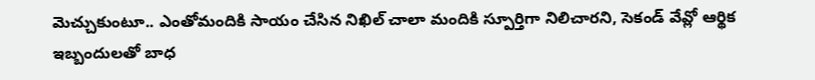మెచ్చుకుంటూ.. ఎంతోమందికి సాయం చేసిన నిఖిల్ చాలా మందికి స్పూర్తిగా నిలిచారని, సెకండ్ వేవ్లో ఆర్థిక ఇబ్బందులతో బాధ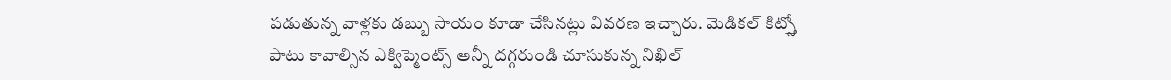పడుతున్న వాళ్లకు డబ్బు సాయం కూడా చేసినట్లు వివరణ ఇచ్చారు. మెడికల్ కిట్స్తో పాటు కావాల్సిన ఎక్విప్మెంట్స్ అన్నీ దగ్గరుండి చూసుకున్న నిఖిల్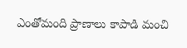ఎంతోమంది ప్రాణాలు కాపాడి మంచి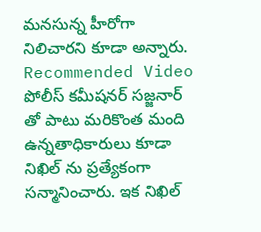మనసున్న హీరోగా నిలిచారని కూడా అన్నారు.
Recommended Video
పోలీస్ కమీషనర్ సజ్జనార్ తో పాటు మరికొంత మంది ఉన్నతాధికారులు కూడా నిఖిల్ ను ప్రత్యేకంగా సన్మానించారు. ఇక నిఖిల్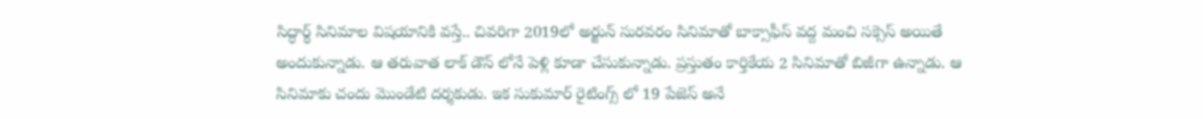సిద్ధార్థ్ సినిమాల విషయానికి వస్తే.. చివరిగా 2019లో అర్జున్ సురవరం సినిమాతో బాక్సాఫీస్ వద్ద మంచి సక్సెస్ అయితే అందుకున్నాడు. ఆ తరువాత లాక్ డౌన్ లోనే పెళ్లి కూడా చేసుకున్నాడు. ప్రస్తుతం కార్తికేయ 2 సినిమాతో బిజీగా ఉన్నాడు. ఆ సినిమాకు చందు మొండేటి దర్శకుడు. ఇక సుకుమార్ రైటింగ్స్ లో 19 పేజెస్ అనే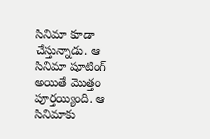సినిమా కూడా చేస్తున్నాడు. ఆ సినిమా షూటింగ్ అయితే మొత్తం పూర్తయ్యింది. ఆ సినిమాకు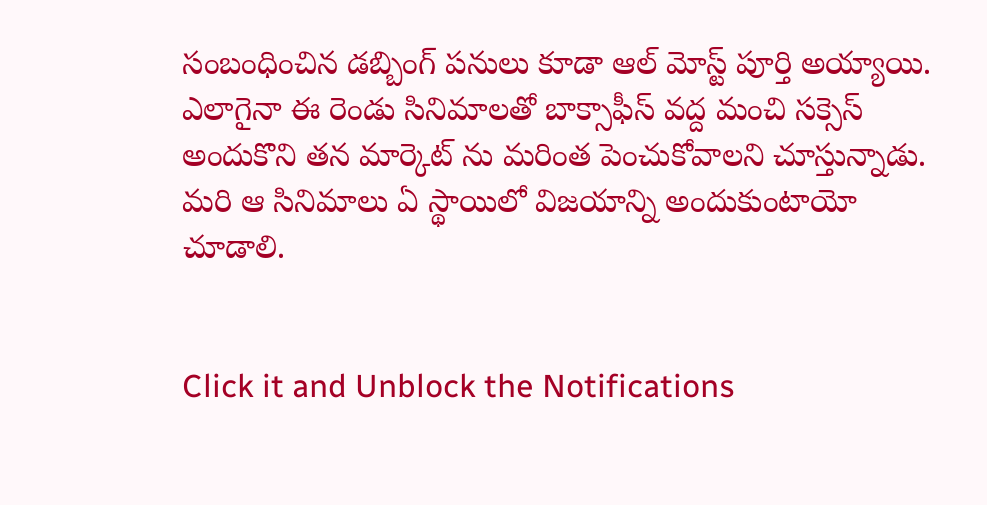సంబంధించిన డబ్బింగ్ పనులు కూడా ఆల్ మోస్ట్ పూర్తి అయ్యాయి. ఎలాగైనా ఈ రెండు సినిమాలతో బాక్సాఫీస్ వద్ద మంచి సక్సెస్ అందుకొని తన మార్కెట్ ను మరింత పెంచుకోవాలని చూస్తున్నాడు. మరి ఆ సినిమాలు ఏ స్థాయిలో విజయాన్ని అందుకుంటాయో చూడాలి.


Click it and Unblock the Notifications